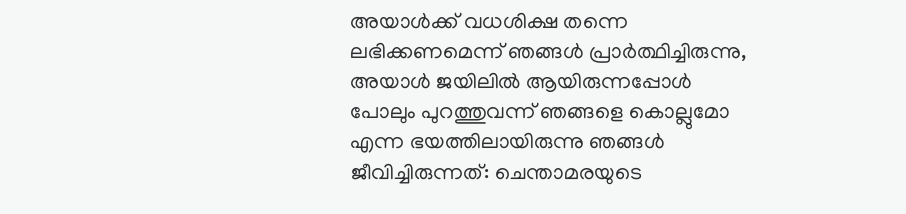അയാൾക്ക് വധശിക്ഷ തന്നെ ലഭിക്കണമെന്ന് ഞങ്ങൾ പ്രാർത്ഥിച്ചിരുന്നു, അയാൾ ജയിലിൽ ആയിരുന്നപ്പോൾ പോലും പുറത്തുവന്ന് ഞങ്ങളെ കൊല്ലുമോ എന്ന ഭയത്തിലായിരുന്നു ഞങ്ങൾ ജീവിച്ചിരുന്നത്: ചെന്താമരയുടെ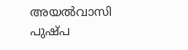അയൽവാസി പുഷ്പ